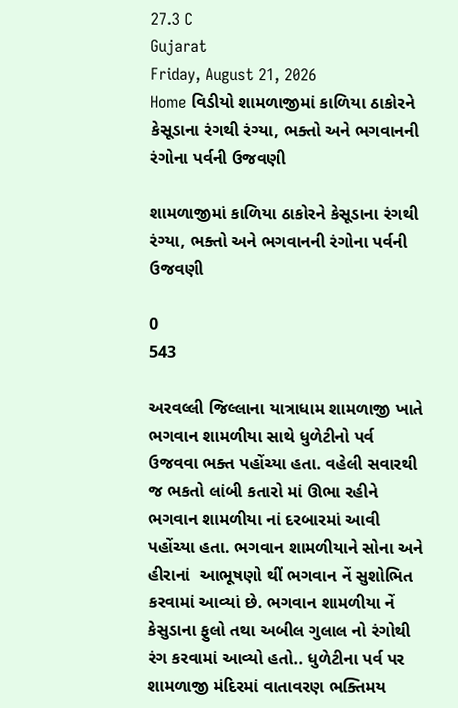27.3 C
Gujarat
Friday, August 21, 2026
Home વિડીયો શામળાજીમાં કાળિયા ઠાકોરને કેસૂડાના રંગથી રંગ્યા, ભક્તો અને ભગવાનની રંગોના પર્વની ઉજવણી

શામળાજીમાં કાળિયા ઠાકોરને કેસૂડાના રંગથી રંગ્યા, ભક્તો અને ભગવાનની રંગોના પર્વની ઉજવણી

0
543

અરવલ્લી જિલ્લાના યાત્રાધામ શામળાજી ખાતે ભગવાન શામળીયા સાથે ધુળેટીનો પર્વ ઉજવવા ભક્ત પહોંચ્યા હતા. વહેલી સવારથી જ ભકતો લાંબી કતારો માં ઊભા રહીને ભગવાન શામળીયા નાં દરબારમાં આવી પહોંચ્યા હતા. ભગવાન શામળીયાને સોના અને હીરાનાં  આભૂષણો થીં ભગવાન નેં સુશોભિત કરવામાં આવ્યાં છે. ભગવાન શામળીયા નેં કેસુડાના ફુલો તથા અબીલ ગુલાલ નો રંગોથી રંગ કરવામાં આવ્યો હતો.. ધુળેટીના પર્વ પર શામળાજી મંદિરમાં વાતાવરણ ભક્તિમય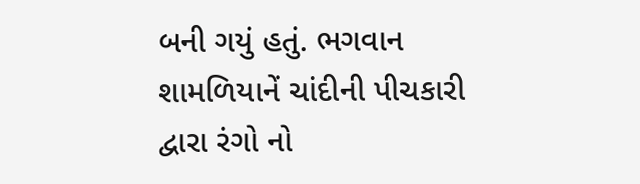બની ગયું હતું. ભગવાન શામળિયાનેં ચાંદીની પીચકારી દ્વારા રંગો નો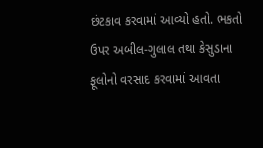છંટકાવ કરવામાં આવ્યો હતો. ભકતો ઉપર અબીલ-ગુલાલ તથા કેસુડાના ફૂલોનો વરસાદ કરવામાં આવતા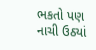ભકતો પણ નાચી ઉઠ્યાં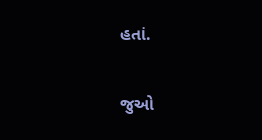હતાં.

જુઓ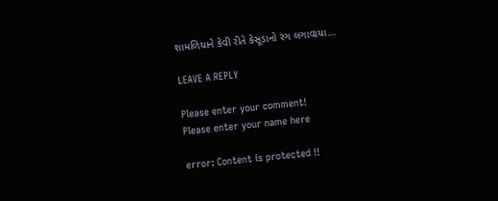શામળિયાને કેવી રીતે કેસૂડાનો રંગ લગાવાયા…

LEAVE A REPLY

Please enter your comment!
Please enter your name here

error: Content is protected !!